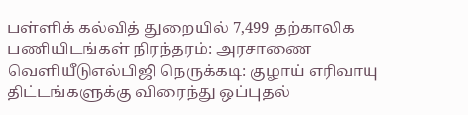பள்ளிக் கல்வித் துறையில் 7,499 தற்காலிக பணியிடங்கள் நிரந்தரம்: அரசாணை வெளியீடுஎல்பிஜி நெருக்கடி: குழாய் எரிவாயு திட்டங்களுக்கு விரைந்து ஒப்புதல்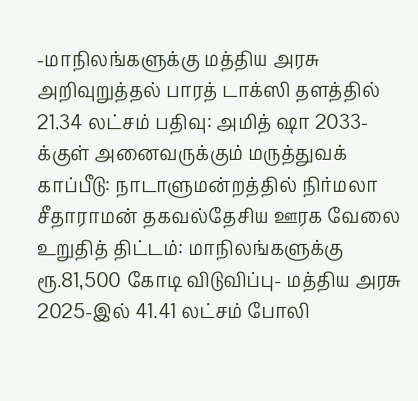-மாநிலங்களுக்கு மத்திய அரசு அறிவுறுத்தல் பாரத் டாக்ஸி தளத்தில் 21.34 லட்சம் பதிவு: அமித் ஷா 2033-க்குள் அனைவருக்கும் மருத்துவக் காப்பீடு: நாடாளுமன்றத்தில் நிர்மலா சீதாராமன் தகவல்தேசிய ஊரக வேலை உறுதித் திட்டம்: மாநிலங்களுக்கு ரூ.81,500 கோடி விடுவிப்பு- மத்திய அரசு 2025-இல் 41.41 லட்சம் போலி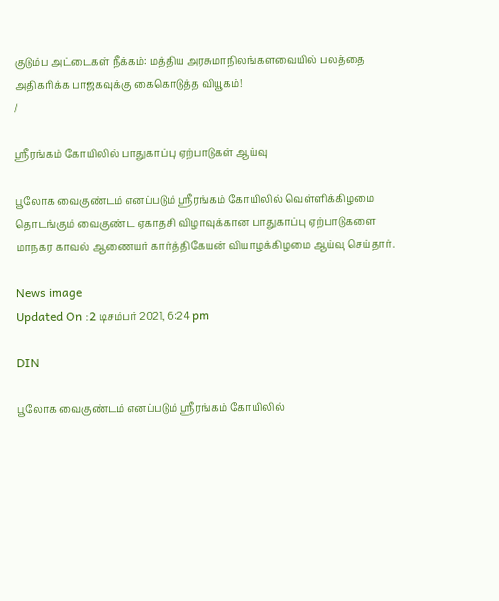குடும்ப அட்டைகள் நீக்கம்: மத்திய அரசுமாநிலங்களவையில் பலத்தை அதிகரிக்க பாஜகவுக்கு கைகொடுத்த வியூகம்!
/

ஸ்ரீரங்கம் கோயிலில் பாதுகாப்பு ஏற்பாடுகள் ஆய்வு

பூலோக வைகுண்டம் எனப்படும் ஸ்ரீரங்கம் கோயிலில் வெள்ளிக்கிழமை தொடங்கும் வைகுண்ட ஏகாதசி விழாவுக்கான பாதுகாப்பு ஏற்பாடுகளை மாநகர காவல் ஆணையர் கார்த்திகேயன் வியாழக்கிழமை ஆய்வு செய்தார்.

News image
Updated On :2 டிசம்பர் 2021, 6:24 pm

DIN

பூலோக வைகுண்டம் எனப்படும் ஸ்ரீரங்கம் கோயிலில்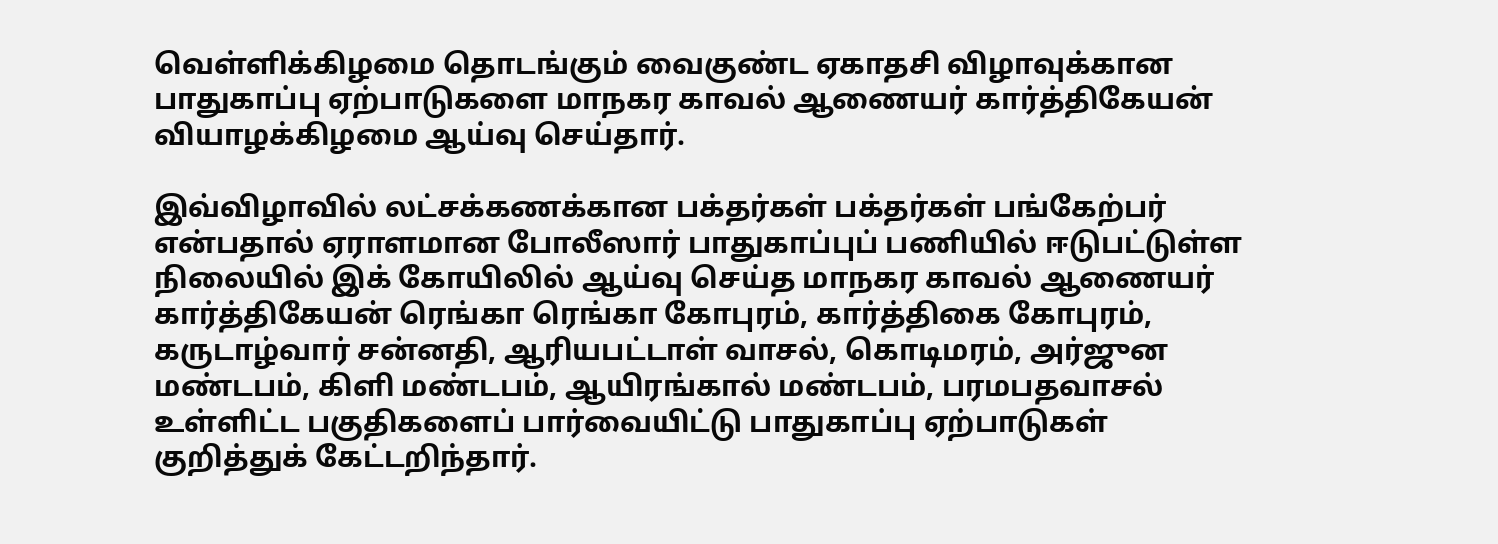வெள்ளிக்கிழமை தொடங்கும் வைகுண்ட ஏகாதசி விழாவுக்கான பாதுகாப்பு ஏற்பாடுகளை மாநகர காவல் ஆணையர் கார்த்திகேயன் வியாழக்கிழமை ஆய்வு செய்தார்.

இவ்விழாவில் லட்சக்கணக்கான பக்தர்கள் பக்தர்கள் பங்கேற்பர் என்பதால் ஏராளமான போலீஸார் பாதுகாப்புப் பணியில் ஈடுபட்டுள்ள நிலையில் இக் கோயிலில் ஆய்வு செய்த மாநகர காவல் ஆணையர் கார்த்திகேயன் ரெங்கா ரெங்கா கோபுரம், கார்த்திகை கோபுரம், கருடாழ்வார் சன்னதி, ஆரியபட்டாள் வாசல், கொடிமரம், அர்ஜுன மண்டபம், கிளி மண்டபம், ஆயிரங்கால் மண்டபம், பரமபதவாசல் உள்ளிட்ட பகுதிகளைப் பார்வையிட்டு பாதுகாப்பு ஏற்பாடுகள் குறித்துக் கேட்டறிந்தார்.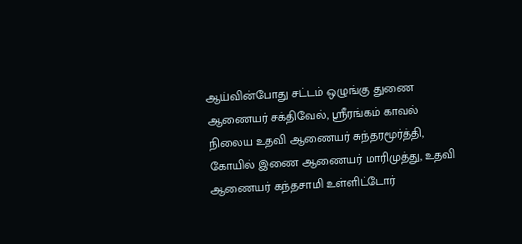ஆய்வின்போது சட்டம் ஒழுங்கு துணை ஆணையர் சக்திவேல், ஸ்ரீரங்கம் காவல் நிலைய உதவி ஆணையர் சுந்தரமூர்த்தி, கோயில் இணை ஆணையர் மாரிமுத்து, உதவி ஆணையர் கந்தசாமி உள்ளிட்டோர்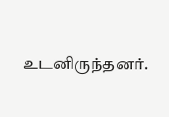உடனிருந்தனர்.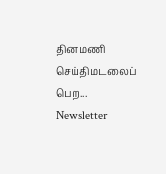தினமணி செய்திமடலைப் பெற... Newsletter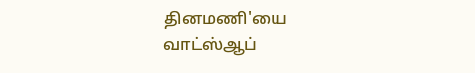தினமணி'யை வாட்ஸ்ஆப்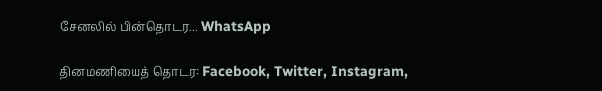சேனலில் பின்தொடர... WhatsApp

தினமணியைத் தொடர: Facebook, Twitter, Instagram,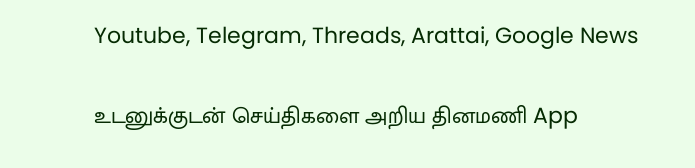Youtube, Telegram, Threads, Arattai, Google News

உடனுக்குடன் செய்திகளை அறிய தினமணி App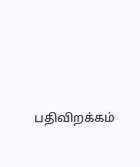பதிவிறக்கம்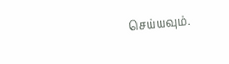செய்யவும்.